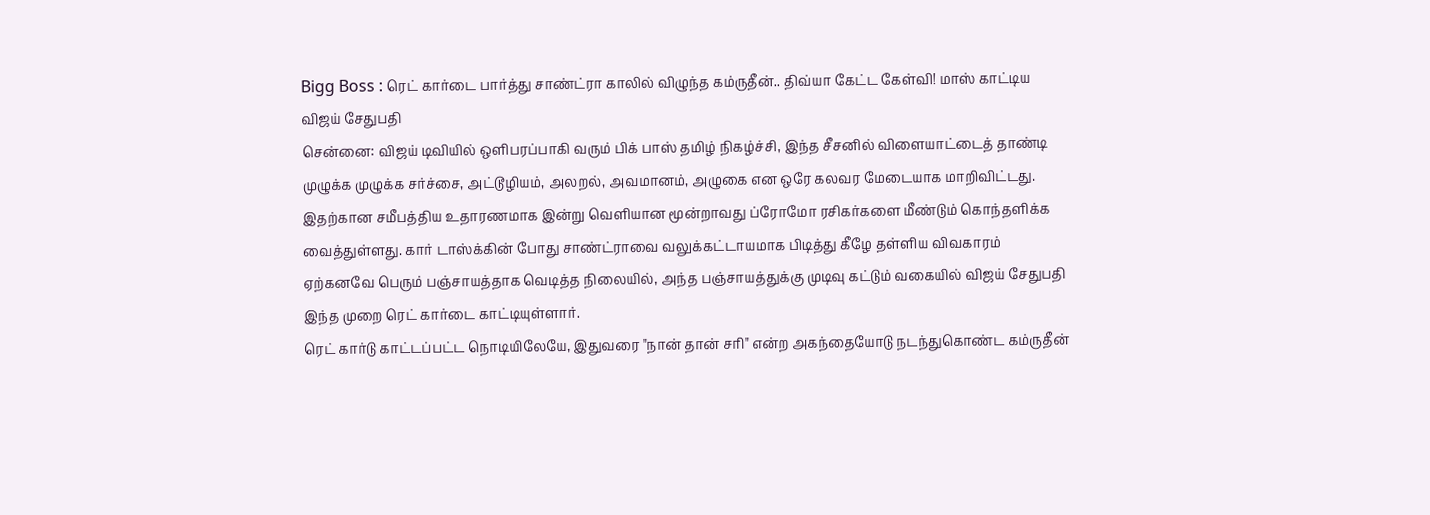Bigg Boss : ரெட் கார்டை பார்த்து சாண்ட்ரா காலில் விழுந்த கம்ருதீன்.. திவ்யா கேட்ட கேள்வி! மாஸ் காட்டிய விஜய் சேதுபதி
சென்னை: விஜய் டிவியில் ஒளிபரப்பாகி வரும் பிக் பாஸ் தமிழ் நிகழ்ச்சி, இந்த சீசனில் விளையாட்டைத் தாண்டி முழுக்க முழுக்க சர்ச்சை, அட்டூழியம், அலறல், அவமானம், அழுகை என ஒரே கலவர மேடையாக மாறிவிட்டது. இதற்கான சமீபத்திய உதாரணமாக இன்று வெளியான மூன்றாவது ப்ரோமோ ரசிகர்களை மீண்டும் கொந்தளிக்க வைத்துள்ளது. கார் டாஸ்க்கின் போது சாண்ட்ராவை வலுக்கட்டாயமாக பிடித்து கீழே தள்ளிய விவகாரம் ஏற்கனவே பெரும் பஞ்சாயத்தாக வெடித்த நிலையில், அந்த பஞ்சாயத்துக்கு முடிவு கட்டும் வகையில் விஜய் சேதுபதி இந்த முறை ரெட் கார்டை காட்டியுள்ளார்.
ரெட் கார்டு காட்டப்பட்ட நொடியிலேயே, இதுவரை "நான் தான் சரி" என்ற அகந்தையோடு நடந்துகொண்ட கம்ருதீன்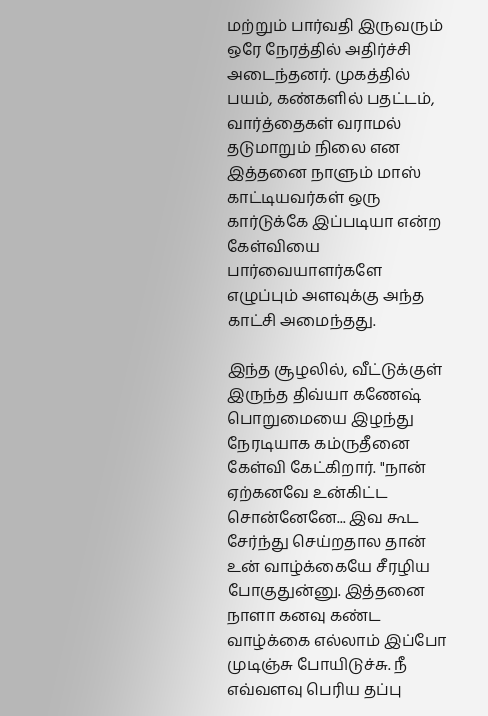மற்றும் பார்வதி இருவரும் ஒரே நேரத்தில் அதிர்ச்சி அடைந்தனர். முகத்தில் பயம், கண்களில் பதட்டம், வார்த்தைகள் வராமல் தடுமாறும் நிலை என இத்தனை நாளும் மாஸ் காட்டியவர்கள் ஒரு கார்டுக்கே இப்படியா என்ற கேள்வியை பார்வையாளர்களே எழுப்பும் அளவுக்கு அந்த காட்சி அமைந்தது.

இந்த சூழலில், வீட்டுக்குள் இருந்த திவ்யா கணேஷ் பொறுமையை இழந்து நேரடியாக கம்ருதீனை கேள்வி கேட்கிறார். "நான் ஏற்கனவே உன்கிட்ட சொன்னேனே... இவ கூட சேர்ந்து செய்றதால தான் உன் வாழ்க்கையே சீரழிய போகுதுன்னு. இத்தனை நாளா கனவு கண்ட வாழ்க்கை எல்லாம் இப்போ முடிஞ்சு போயிடுச்சு. நீ எவ்வளவு பெரிய தப்பு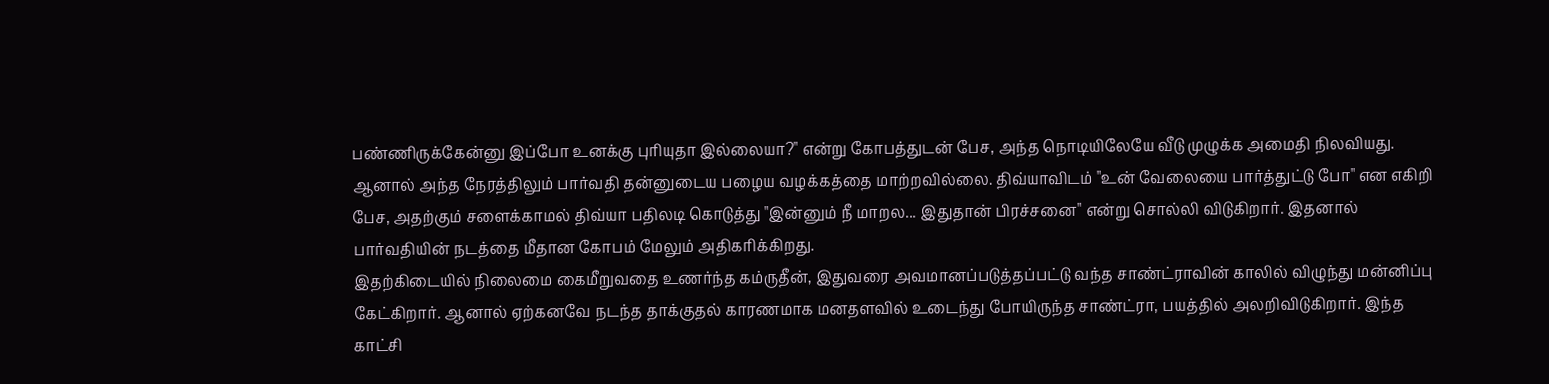பண்ணிருக்கேன்னு இப்போ உனக்கு புரியுதா இல்லையா?" என்று கோபத்துடன் பேச, அந்த நொடியிலேயே வீடு முழுக்க அமைதி நிலவியது.
ஆனால் அந்த நேரத்திலும் பார்வதி தன்னுடைய பழைய வழக்கத்தை மாற்றவில்லை. திவ்யாவிடம் "உன் வேலையை பார்த்துட்டு போ" என எகிறி பேச, அதற்கும் சளைக்காமல் திவ்யா பதிலடி கொடுத்து "இன்னும் நீ மாறல... இதுதான் பிரச்சனை" என்று சொல்லி விடுகிறார். இதனால் பார்வதியின் நடத்தை மீதான கோபம் மேலும் அதிகரிக்கிறது.
இதற்கிடையில் நிலைமை கைமீறுவதை உணர்ந்த கம்ருதீன், இதுவரை அவமானப்படுத்தப்பட்டு வந்த சாண்ட்ராவின் காலில் விழுந்து மன்னிப்பு கேட்கிறார். ஆனால் ஏற்கனவே நடந்த தாக்குதல் காரணமாக மனதளவில் உடைந்து போயிருந்த சாண்ட்ரா, பயத்தில் அலறிவிடுகிறார். இந்த காட்சி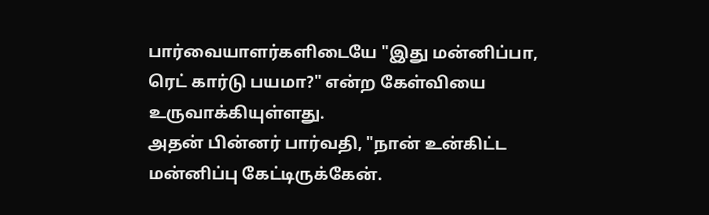பார்வையாளர்களிடையே "இது மன்னிப்பா, ரெட் கார்டு பயமா?" என்ற கேள்வியை உருவாக்கியுள்ளது.
அதன் பின்னர் பார்வதி, "நான் உன்கிட்ட மன்னிப்பு கேட்டிருக்கேன்.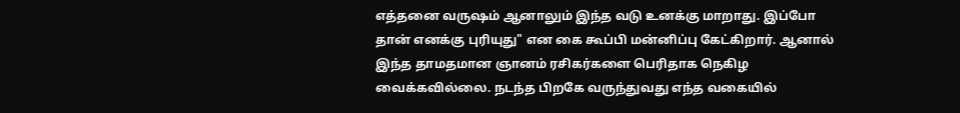எத்தனை வருஷம் ஆனாலும் இந்த வடு உனக்கு மாறாது. இப்போ தான் எனக்கு புரியுது" என கை கூப்பி மன்னிப்பு கேட்கிறார். ஆனால் இந்த தாமதமான ஞானம் ரசிகர்களை பெரிதாக நெகிழ வைக்கவில்லை. நடந்த பிறகே வருந்துவது எந்த வகையில்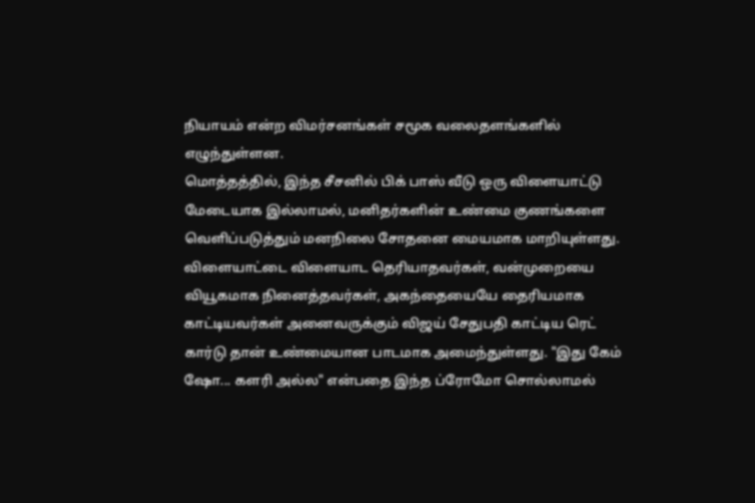நியாயம் என்ற விமர்சனங்கள் சமூக வலைதளங்களில் எழுந்துள்ளன.
மொத்தத்தில், இந்த சீசனில் பிக் பாஸ் வீடு ஒரு விளையாட்டு மேடையாக இல்லாமல், மனிதர்களின் உண்மை குணங்களை வெளிப்படுத்தும் மனநிலை சோதனை மையமாக மாறியுள்ளது. விளையாட்டை விளையாட தெரியாதவர்கள், வன்முறையை வியூகமாக நினைத்தவர்கள், அகந்தையையே தைரியமாக காட்டியவர்கள் அனைவருக்கும் விஜய் சேதுபதி காட்டிய ரெட் கார்டு தான் உண்மையான பாடமாக அமைந்துள்ளது. "இது கேம் ஷோ... களரி அல்ல" என்பதை இந்த ப்ரோமோ சொல்லாமல்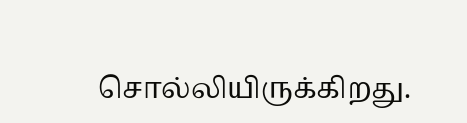சொல்லியிருக்கிறது.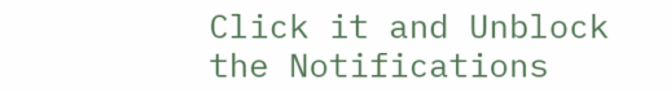Click it and Unblock the Notifications